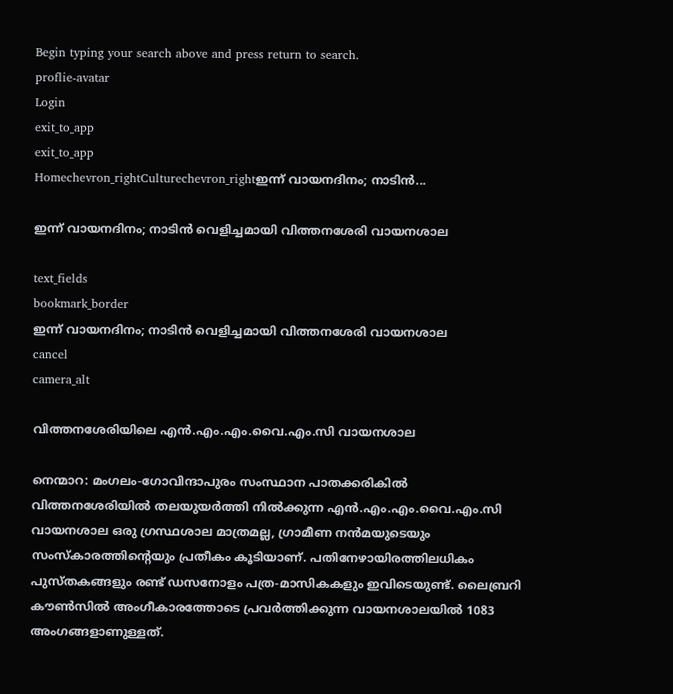Begin typing your search above and press return to search.
proflie-avatar
Login
exit_to_app
exit_to_app
Homechevron_rightCulturechevron_rightഇന്ന് വായനദിനം; നാടിൻ...

ഇന്ന് വായനദിനം; നാടിൻ വെളിച്ചമായി വിത്തനശേരി വായനശാല

text_fields
bookmark_border
ഇന്ന് വായനദിനം; നാടിൻ വെളിച്ചമായി വിത്തനശേരി വായനശാല
cancel
camera_alt

വിത്തനശേരിയിലെ എൻ.എം.എം.വൈ.എം.സി വായനശാല

നെന്മാറ: മംഗലം-ഗോവിന്ദാപുരം സംസ്ഥാന പാതക്കരികിൽ വിത്തനശേരിയിൽ തലയുയർത്തി നിൽക്കുന്ന എൻ.എം.എം.വൈ.എം.സി വായനശാല ഒരു ഗ്രസ്ഥശാല മാത്രമല്ല, ഗ്രാമീണ നൻമയുടെയും സംസ്കാരത്തിന്റെയും പ്രതീകം കൂടിയാണ്. പതിനേഴായിരത്തിലധികം പുസ്തകങ്ങളും രണ്ട് ഡസനോളം പത്ര-മാസികകളും ഇവിടെയുണ്ട്. ലൈബ്രറി കൗൺസിൽ അംഗീകാരത്തോടെ പ്രവർത്തിക്കുന്ന വായനശാലയിൽ 1083 അംഗങ്ങളാണുള്ളത്.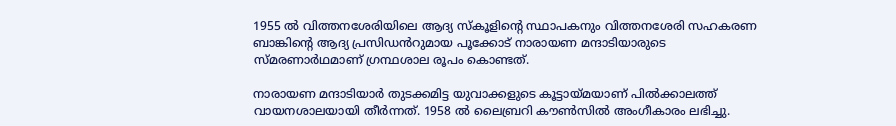1955 ൽ വിത്തനശേരിയിലെ ആദ്യ സ്കൂളിന്റെ സ്ഥാപകനും വിത്തനശേരി സഹകരണ ബാങ്കിന്റെ ആദ്യ പ്രസിഡൻറുമായ പൂക്കോട് നാരായണ മന്ദാടിയാരുടെ സ്‌മരണാർഥമാണ് ഗ്രന്ഥശാല രൂപം കൊണ്ടത്.

നാരായണ മന്ദാടിയാർ തുടക്കമിട്ട യുവാക്കളുടെ കൂട്ടായ്മയാണ് പിൽക്കാലത്ത് വായനശാലയായി തീർന്നത്. 1958 ൽ ലൈബ്രറി കൗൺസിൽ അംഗീകാരം ലഭിച്ചു.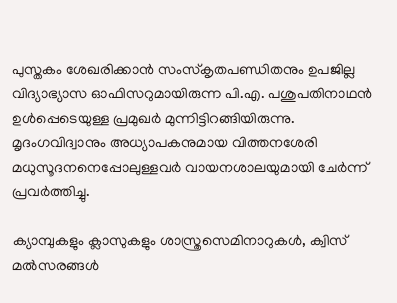പുസ്തകം ശേഖരിക്കാൻ സംസ്കൃതപണ്ഡിതനും ഉപജില്ല വിദ്യാഭ്യാസ ഓഫിസറുമായിരുന്ന പി.എ. പശുപതിനാഥൻ ഉൾപ്പെടെയുള്ള പ്രമുഖർ മുന്നിട്ടിറങ്ങിയിരുന്നു. മൃദംഗവിദ്വാനും അധ്യാപകനുമായ വിത്തനശേരി മധുസൂദനനെപ്പോലുള്ളവർ വായനശാലയുമായി ചേർന്ന് പ്രവർത്തിച്ചു.

ക്യാമ്പുകളും ക്ലാസുകളും ശാസ്ത്രസെമിനാറുകൾ, ക്വിസ് മൽസരങ്ങൾ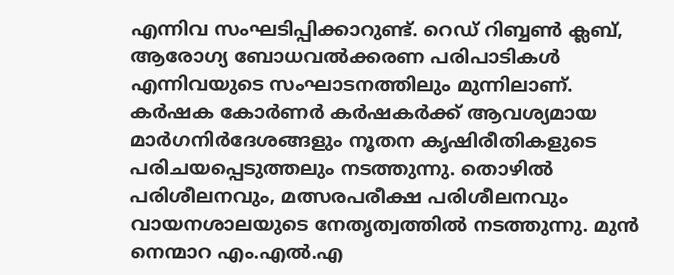എന്നിവ സംഘടിപ്പിക്കാറുണ്ട്. റെഡ് റിബ്ബൺ ക്ലബ്, ആരോഗ്യ ബോധവൽക്കരണ പരിപാടികൾ എന്നിവയുടെ സംഘാടനത്തിലും മുന്നിലാണ്. കർഷക കോർണർ കർഷകർക്ക് ആവശ്യമായ മാർഗനിർദേശങ്ങളും നൂതന കൃഷിരീതികളുടെ പരിചയപ്പെടുത്തലും നടത്തുന്നു. തൊഴിൽ പരിശീലനവും, മത്സരപരീക്ഷ പരിശീലനവും വായനശാലയുടെ നേതൃത്വത്തിൽ നടത്തുന്നു. മുൻ നെന്മാറ എം.എൽ.എ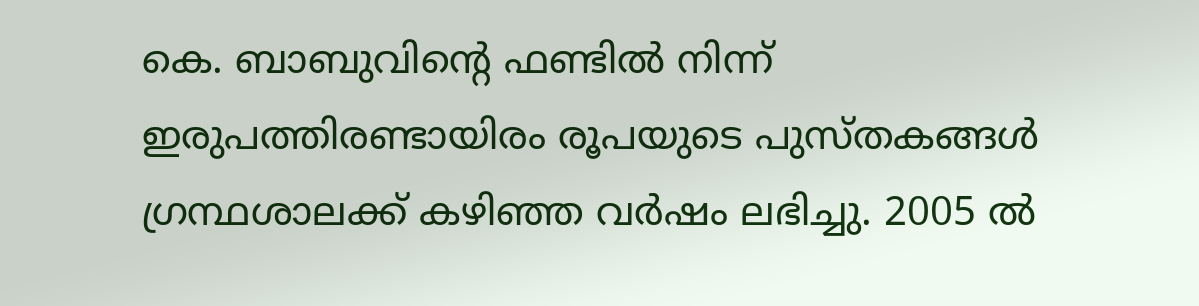കെ. ബാബുവിന്റെ ഫണ്ടിൽ നിന്ന് ഇരുപത്തിരണ്ടായിരം രൂപയുടെ പുസ്തകങ്ങൾ ഗ്രന്ഥശാലക്ക് കഴിഞ്ഞ വർഷം ലഭിച്ചു. 2005 ൽ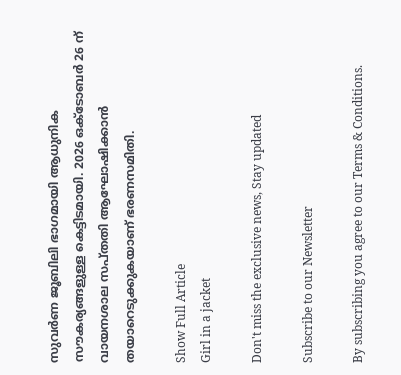സുവർണ ജൂബിലി ഭാഗമായി ആധുനിക സൗകര്യങ്ങളുള്ള കെട്ടിടമായി. 2026 ഒക്ടോബർ 26 ന് വായനശാല സപ്തതി ആഘോഷിക്കാൻ തയാറെടുക്കുകയാണ് ഭരണസമിതി.

Show Full Article
Girl in a jacket

Don't miss the exclusive news, Stay updated

Subscribe to our Newsletter

By subscribing you agree to our Terms & Conditions.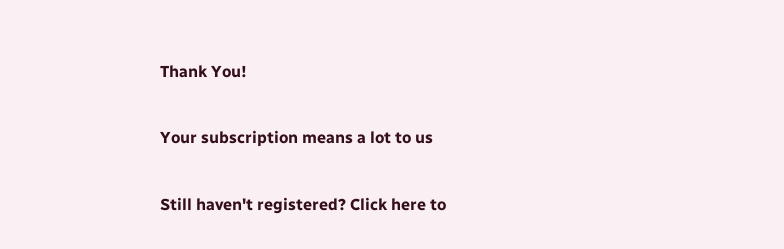Thank You!

Your subscription means a lot to us

Still haven't registered? Click here to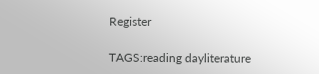Register

TAGS:reading dayliterature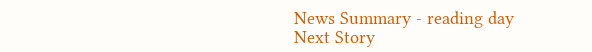News Summary - reading day
Next Story